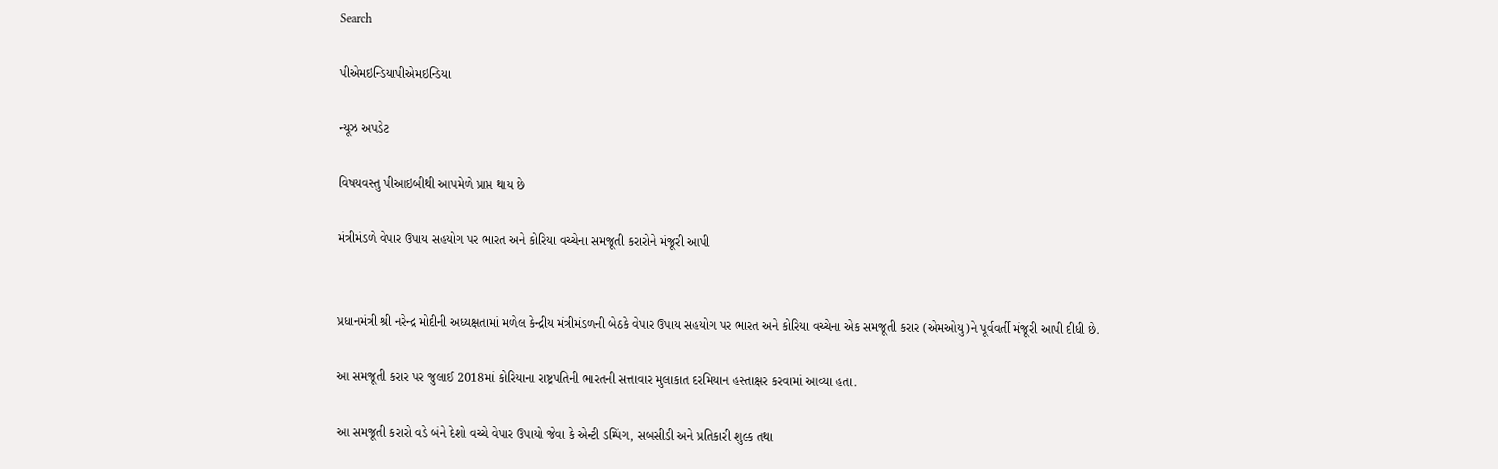Search

પીએમઇન્ડિયાપીએમઇન્ડિયા

ન્યૂઝ અપડેટ

વિષયવસ્તુ પીઆઇબીથી આપમેળે પ્રાપ્ત થાય છે

મંત્રીમંડળે વેપાર ઉપાય સહયોગ પર ભારત અને કોરિયા વચ્ચેના સમજૂતી કરારોને મંજૂરી આપી


પ્રધાનમંત્રી શ્રી નરેન્દ્ર મોદીની અધ્યક્ષતામાં મળેલ કેન્દ્રીય મંત્રીમંડળની બેઠકે વેપાર ઉપાય સહયોગ પર ભારત અને કોરિયા વચ્ચેના એક સમજૂતી કરાર (એમઓયુ)ને પૂર્વવર્તી મંજૂરી આપી દીધી છે.

આ સમજૂતી કરાર પર જુલાઈ 2018માં કોરિયાના રાષ્ટ્રપતિની ભારતની સત્તાવાર મુલાકાત દરમિયાન હસ્તાક્ષર કરવામાં આવ્યા હતા.

આ સમજૂતી કરારો વડે બંને દેશો વચ્ચે વેપાર ઉપાયો જેવા કે એન્ટી ડમ્પિંગ, સબસીડી અને પ્રતિકારી શુલ્ક તથા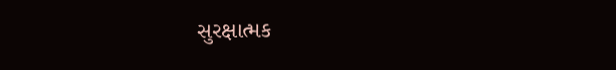સુરક્ષાત્મક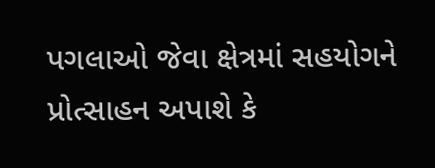પગલાઓ જેવા ક્ષેત્રમાં સહયોગને પ્રોત્સાહન અપાશે કે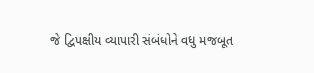જે દ્વિપક્ષીય વ્યાપારી સંબંધોને વધુ મજબૂત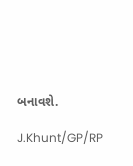બનાવશે.

J.Khunt/GP/RP